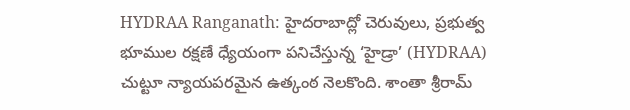HYDRAA Ranganath: హైదరాబాద్లో చెరువులు, ప్రభుత్వ భూముల రక్షణే ధ్యేయంగా పనిచేస్తున్న ‘హైడ్రా’ (HYDRAA) చుట్టూ న్యాయపరమైన ఉత్కంఠ నెలకొంది. శాంతా శ్రీరామ్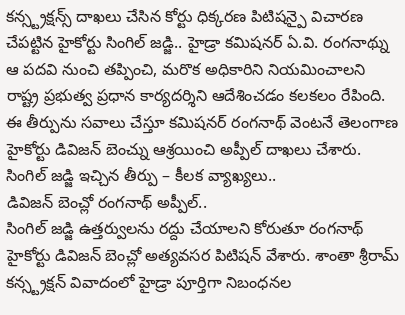కన్స్ట్రక్షన్స్ దాఖలు చేసిన కోర్టు ధిక్కరణ పిటిషన్పై విచారణ చేపట్టిన హైకోర్టు సింగిల్ జడ్జి.. హైడ్రా కమిషనర్ ఏ.వి. రంగనాథ్ను ఆ పదవి నుంచి తప్పించి, మరొక అధికారిని నియమించాలని రాష్ట్ర ప్రభుత్వ ప్రధాన కార్యదర్శిని ఆదేశించడం కలకలం రేపింది. ఈ తీర్పును సవాలు చేస్తూ కమిషనర్ రంగనాథ్ వెంటనే తెలంగాణ హైకోర్టు డివిజన్ బెంచ్ను ఆశ్రయించి అప్పీల్ దాఖలు చేశారు.
సింగిల్ జడ్జి ఇచ్చిన తీర్పు – కీలక వ్యాఖ్యలు..
డివిజన్ బెంచ్లో రంగనాథ్ అప్పీల్..
సింగిల్ జడ్జి ఉత్తర్వులను రద్దు చేయాలని కోరుతూ రంగనాథ్ హైకోర్టు డివిజన్ బెంచ్లో అత్యవసర పిటిషన్ వేశారు. శాంతా శ్రీరామ్ కన్స్ట్రక్షన్ వివాదంలో హైడ్రా పూర్తిగా నిబంధనల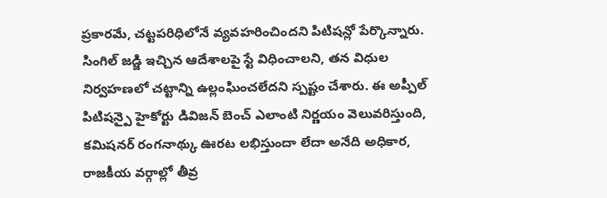ప్రకారమే, చట్టపరిధిలోనే వ్యవహరించిందని పిటిషన్లో పేర్కొన్నారు. సింగిల్ జడ్జి ఇచ్చిన ఆదేశాలపై స్టే విధించాలని, తన విధుల నిర్వహణలో చట్టాన్ని ఉల్లంఘించలేదని స్పష్టం చేశారు. ఈ అప్పీల్ పిటిషన్పై హైకోర్టు డివిజన్ బెంచ్ ఎలాంటి నిర్ణయం వెలువరిస్తుంది, కమిషనర్ రంగనాథ్కు ఊరట లభిస్తుందా లేదా అనేది అధికార, రాజకీయ వర్గాల్లో తీవ్ర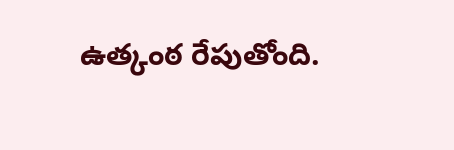ఉత్కంఠ రేపుతోంది.